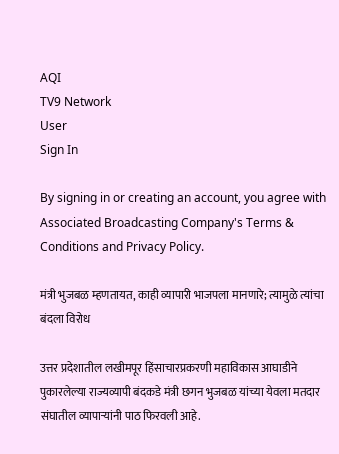AQI
TV9 Network
User
Sign In

By signing in or creating an account, you agree with Associated Broadcasting Company's Terms & Conditions and Privacy Policy.

मंत्री भुजबळ म्हणतायत, काही व्यापारी भाजपला मानणारे; त्यामुळे त्यांचा बंदला विरोध

उत्तर प्रदेशातील लखीमपूर हिंसाचारप्रकरणी महाविकास आघाडीने पुकारलेल्या राज्यव्यापी बंदकडे मंत्री छगन भुजबळ यांच्या येवला मतदार संघातील व्यापाऱ्यांनी पाठ फिरवली आहे.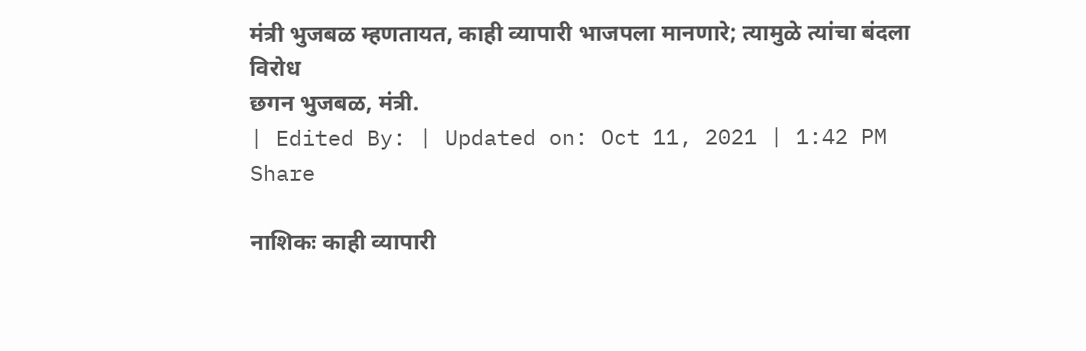मंत्री भुजबळ म्हणतायत, काही व्यापारी भाजपला मानणारे; त्यामुळे त्यांचा बंदला विरोध
छगन भुजबळ, मंत्री.
| Edited By: | Updated on: Oct 11, 2021 | 1:42 PM
Share

नाशिकः काही व्यापारी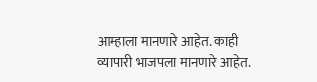आम्हाला मानणारे आहेत. काही व्यापारी भाजपला मानणारे आहेत.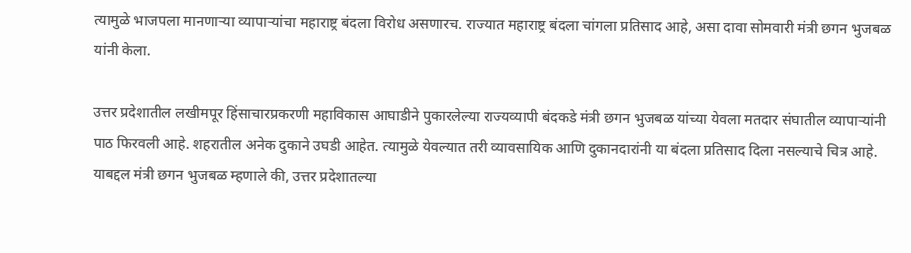त्यामुळे भाजपला मानणाऱ्या व्यापाऱ्यांचा महाराष्ट्र बंदला विरोध असणारच. राज्यात महाराष्ट्र बंदला चांगला प्रतिसाद आहे, असा दावा सोमवारी मंत्री छगन भुजबळ यांनी केला.

उत्तर प्रदेशातील लखीमपूर हिंसाचारप्रकरणी महाविकास आघाडीने पुकारलेल्या राज्यव्यापी बंदकडे मंत्री छगन भुजबळ यांच्या येवला मतदार संघातील व्यापाऱ्यांनी पाठ फिरवली आहे. शहरातील अनेक दुकाने उघडी आहेत. त्यामुळे येवल्यात तरी व्यावसायिक आणि दुकानदारांनी या बंदला प्रतिसाद दिला नसल्याचे चित्र आहे. याबद्दल मंत्री छगन भुजबळ म्हणाले की, उत्तर प्रदेशातल्या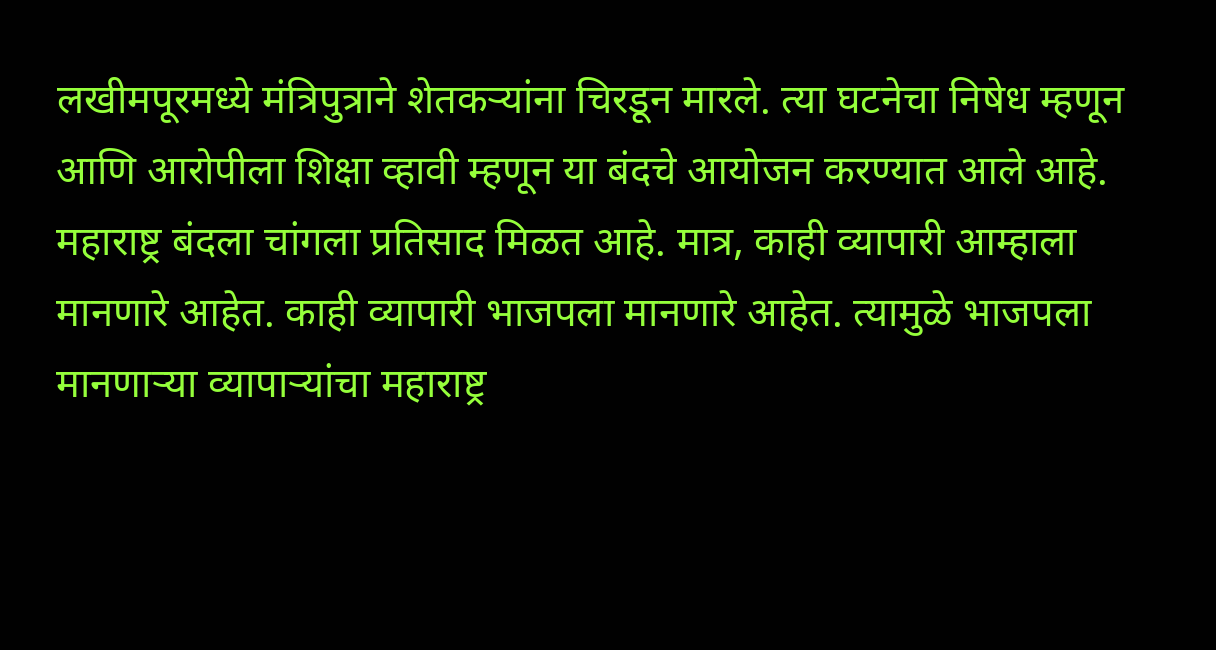लखीमपूरमध्ये मंत्रिपुत्राने शेतकऱ्यांना चिरडून मारले. त्या घटनेचा निषेध म्हणून आणि आरोपीला शिक्षा व्हावी म्हणून या बंदचे आयोजन करण्यात आले आहे. महाराष्ट्र बंदला चांगला प्रतिसाद मिळत आहे. मात्र, काही व्यापारी आम्हाला मानणारे आहेत. काही व्यापारी भाजपला मानणारे आहेत. त्यामुळे भाजपला मानणाऱ्या व्यापाऱ्यांचा महाराष्ट्र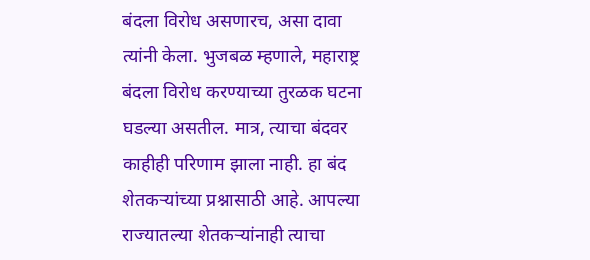बंदला विरोध असणारच, असा दावा त्यांनी केला. भुजबळ म्हणाले, महाराष्ट्र बंदला विरोध करण्याच्या तुरळक घटना घडल्या असतील. मात्र, त्याचा बंदवर काहीही परिणाम झाला नाही. हा बंद शेतकऱ्यांच्या प्रश्नासाठी आहे. आपल्या राज्यातल्या शेतकऱ्यांनाही त्याचा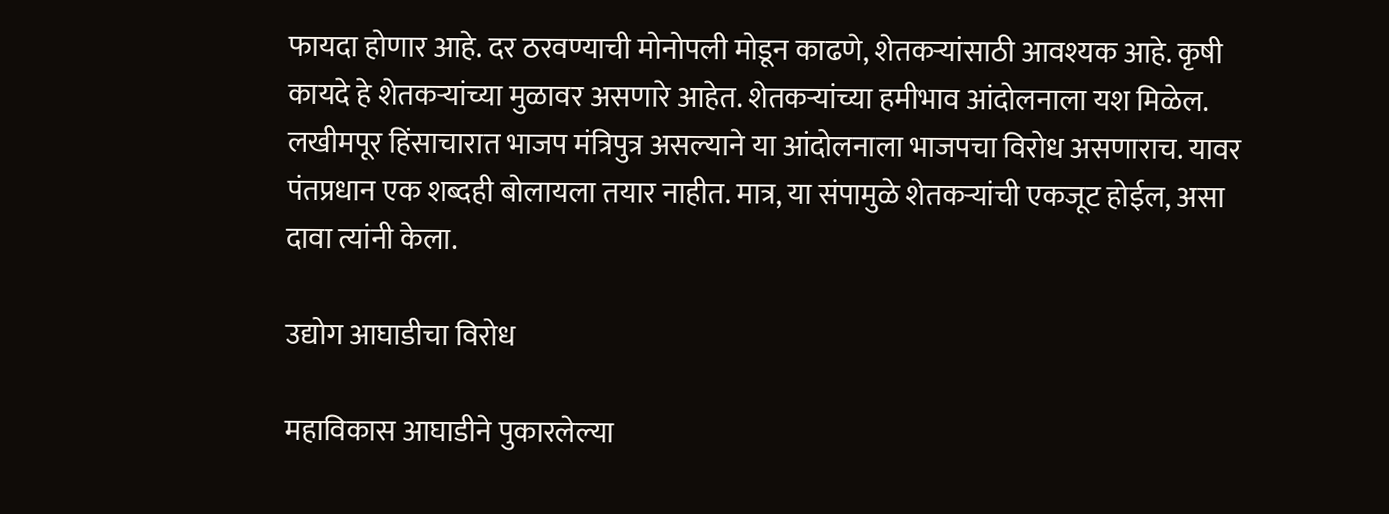फायदा होणार आहे. दर ठरवण्याची मोनोपली मोडून काढणे, शेतकऱ्यांसाठी आवश्यक आहे. कृषी कायदे हे शेतकऱ्यांच्या मुळावर असणारे आहेत. शेतकऱ्यांच्या हमीभाव आंदोलनाला यश मिळेल. लखीमपूर हिंसाचारात भाजप मंत्रिपुत्र असल्याने या आंदोलनाला भाजपचा विरोध असणाराच. यावर पंतप्रधान एक शब्दही बोलायला तयार नाहीत. मात्र, या संपामुळे शेतकऱ्यांची एकजूट होईल, असा दावा त्यांनी केला.

उद्योग आघाडीचा विरोध

महाविकास आघाडीने पुकारलेल्या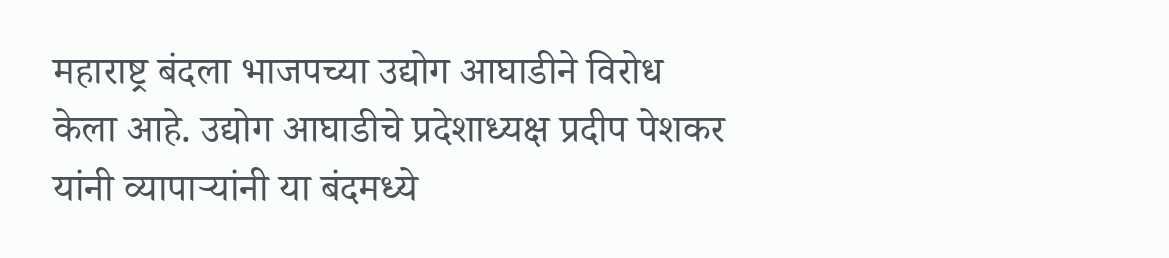महाराष्ट्र बंदला भाजपच्या उद्योग आघाडीने विरोध केला आहे. उद्योग आघाडीचे प्रदेशाध्यक्ष प्रदीप पेशकर यांनी व्यापाऱ्यांनी या बंदमध्ये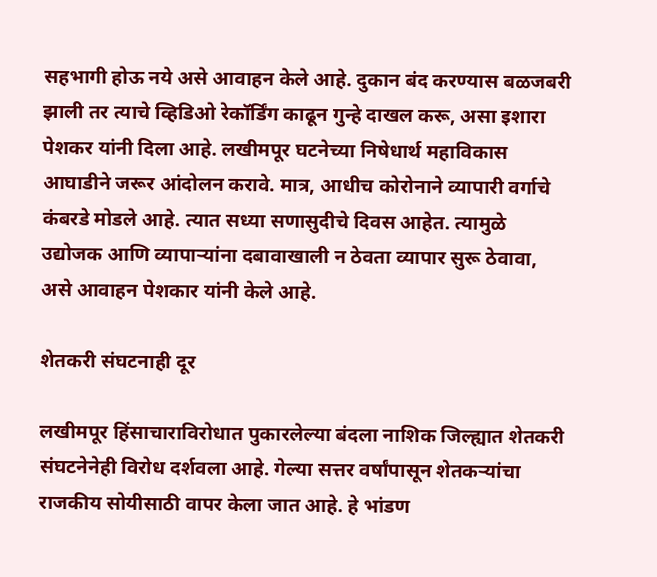सहभागी होऊ नये असे आवाहन केले आहे. दुकान बंद करण्यास बळजबरी झाली तर त्याचे व्हिडिओ रेकॉर्डिंग काढून गुन्हे दाखल करू, असा इशारा पेशकर यांनी दिला आहे. लखीमपूर घटनेच्या निषेधार्थ महाविकास आघाडीने जरूर आंदोलन करावे. मात्र, आधीच कोरोनाने व्यापारी वर्गाचे कंबरडे मोडले आहे. त्यात सध्या सणासुदीचे दिवस आहेत. त्यामुळे उद्योजक आणि व्यापाऱ्यांना दबावाखाली न ठेवता व्यापार सुरू ठेवावा, असे आवाहन पेशकार यांनी केले आहे.

शेतकरी संघटनाही दूर

लखीमपूर हिंसाचाराविरोधात पुकारलेल्या बंदला नाशिक जिल्ह्यात शेतकरी संघटनेनेही विरोध दर्शवला आहे. गेल्या सत्तर वर्षांपासून शेतकऱ्यांचा राजकीय सोयीसाठी वापर केला जात आहे. हे भांडण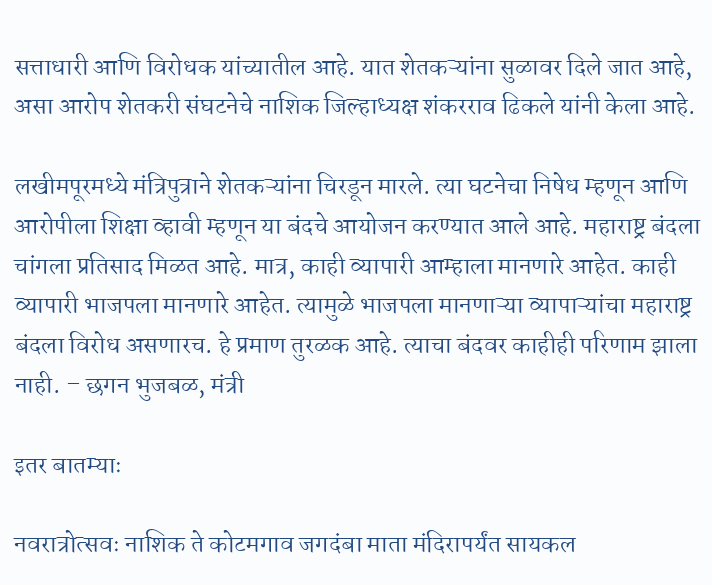सत्ताधारी आणि विरोधक यांच्यातील आहे. यात शेतकऱ्यांना सुळावर दिले जात आहे, असा आरोप शेतकरी संघटनेचे नाशिक जिल्हाध्यक्ष शंकरराव ढिकले यांनी केला आहे.

लखीमपूरमध्ये मंत्रिपुत्राने शेतकऱ्यांना चिरडून मारले. त्या घटनेचा निषेध म्हणून आणि आरोपीला शिक्षा व्हावी म्हणून या बंदचे आयोजन करण्यात आले आहे. महाराष्ट्र बंदला चांगला प्रतिसाद मिळत आहे. मात्र, काही व्यापारी आम्हाला मानणारे आहेत. काही व्यापारी भाजपला मानणारे आहेत. त्यामुळे भाजपला मानणाऱ्या व्यापाऱ्यांचा महाराष्ट्र बंदला विरोध असणारच. हे प्रमाण तुरळक आहे. त्याचा बंदवर काहीही परिणाम झाला नाही. – छगन भुजबळ, मंत्री

इतर बातम्याः

नवरात्रोत्सवः नाशिक ते कोटमगाव जगदंबा माता मंदिरापर्यंत सायकल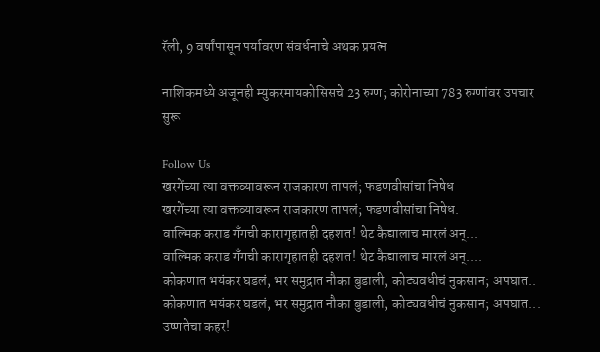रॅली, 9 वर्षांपासून पर्यावरण संवर्धनाचे अथक प्रयत्न

नाशिकमध्ये अजूनही म्युकरमायकोसिसचे 23 रुग्ण; कोरोनाच्या 783 रुग्णांवर उपचार सुरू

Follow Us
खरगेंच्या त्या वक्तव्यावरून राजकारण तापलं; फडणवीसांचा निषेध
खरगेंच्या त्या वक्तव्यावरून राजकारण तापलं; फडणवीसांचा निषेध.
वाल्मिक कराड गँगची कारागृहातही दहशत! थेट कैद्यालाच मारलं अन्...
वाल्मिक कराड गँगची कारागृहातही दहशत! थेट कैद्यालाच मारलं अन्....
कोकणात भयंकर घडलं, भर समुद्रात नौका बुडाली, कोट्यवधीचं नुकसान; अपघात..
कोकणात भयंकर घडलं, भर समुद्रात नौका बुडाली, कोट्यवधीचं नुकसान; अपघात...
उष्णतेचा कहर!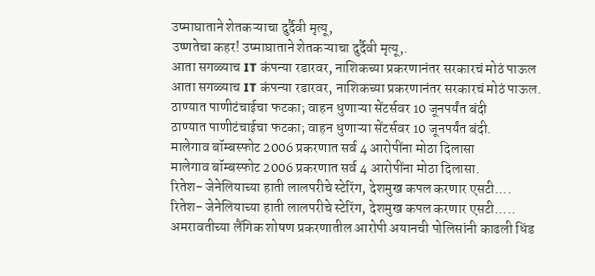उष्माघाताने शेतकऱ्याचा दुर्दैवी मृत्यू,
उष्णतेचा कहर! उष्माघाताने शेतकऱ्याचा दुर्दैवी मृत्यू,.
आता सगळ्याच IT कंपन्या रडारवर, नाशिकच्या प्रकरणानंतर सरकारचं मोठं पाऊल
आता सगळ्याच IT कंपन्या रडारवर, नाशिकच्या प्रकरणानंतर सरकारचं मोठं पाऊल.
ठाण्यात पाणीटंचाईचा फटका; वाहन धुणाऱ्या सेंटर्सवर 10 जूनपर्यंत बंदी
ठाण्यात पाणीटंचाईचा फटका; वाहन धुणाऱ्या सेंटर्सवर 10 जूनपर्यंत बंदी.
मालेगाव बॉम्बस्फोट 2006 प्रकरणात सर्व 4 आरोपींना मोठा दिलासा
मालेगाव बॉम्बस्फोट 2006 प्रकरणात सर्व 4 आरोपींना मोठा दिलासा.
रितेश- जेनेलियाच्या हाती लालपरीचे स्टेरिंग, देशमुख कपल करणार एसटी....
रितेश- जेनेलियाच्या हाती लालपरीचे स्टेरिंग, देशमुख कपल करणार एसटी.....
अमरावतीच्या लैंगिक शोषण प्रकरणातील आरोपी अयानची पोलिसांनी काढली धिंड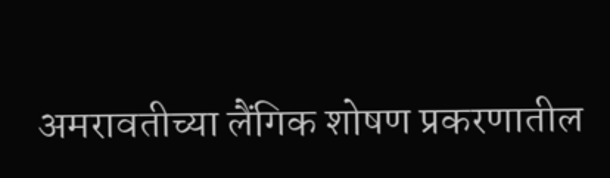अमरावतीच्या लैंगिक शोषण प्रकरणातील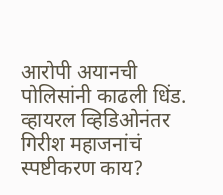आरोपी अयानची पोलिसांनी काढली धिंड.
व्हायरल व्हिडिओनंतर गिरीश महाजनांचं स्पष्टीकरण काय?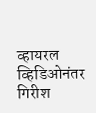व्हायरल व्हिडिओनंतर गिरीश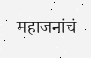महाजनांचं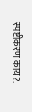स्पष्टीकरण काय?.